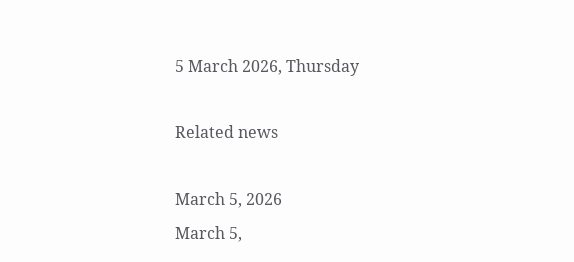5 March 2026, Thursday

Related news

March 5, 2026
March 5,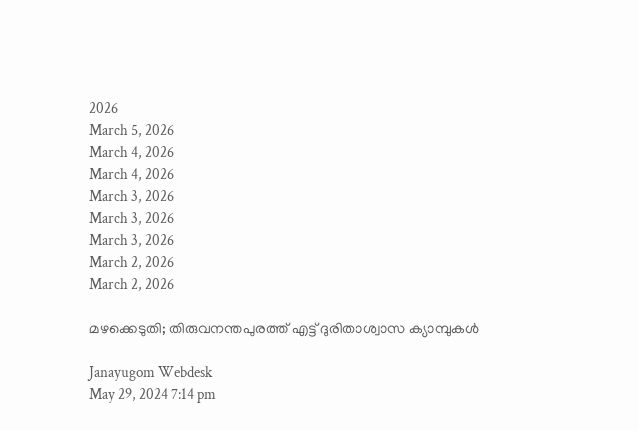2026
March 5, 2026
March 4, 2026
March 4, 2026
March 3, 2026
March 3, 2026
March 3, 2026
March 2, 2026
March 2, 2026

മഴക്കെടുതി; തിരുവനന്തപുരത്ത് എട്ട് ദുരിതാശ്വാസ ക്യാമ്പുകള്‍

Janayugom Webdesk
May 29, 2024 7:14 pm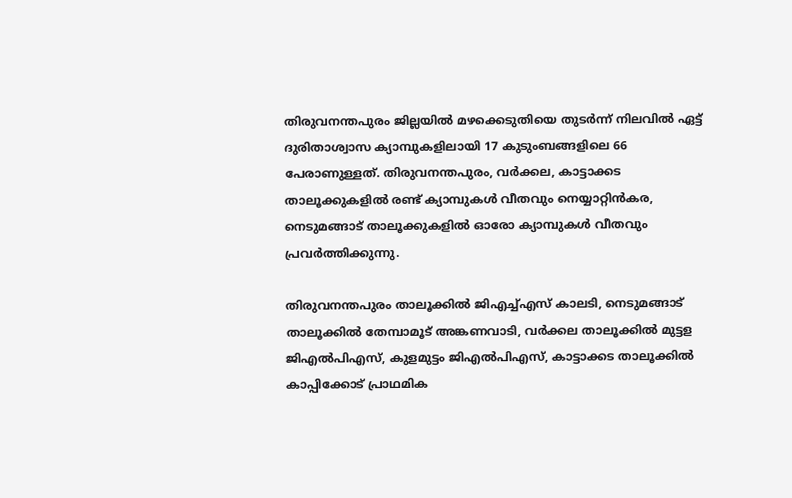തിരുവനന്തപുരം ജില്ലയില്‍ മഴക്കെടുതിയെ തുടര്‍ന്ന് നിലവില്‍ ഏട്ട് ദുരിതാശ്വാസ ക്യാമ്പുകളിലായി 17 കുടുംബങ്ങളിലെ 66 പേരാണുള്ളത്. തിരുവനന്തപുരം, വര്‍ക്കല, കാട്ടാക്കട താലൂക്കുകളില്‍ രണ്ട് ക്യാമ്പുകള്‍ വീതവും നെയ്യാറ്റിന്‍കര, നെടുമങ്ങാട് താലൂക്കുകളില്‍ ഓരോ ക്യാമ്പുകള്‍ വീതവും പ്രവര്‍ത്തിക്കുന്നു.

തിരുവനന്തപുരം താലൂക്കില്‍ ജിഎച്ച്എസ് കാലടി, നെടുമങ്ങാട് താലൂക്കില്‍ തേമ്പാമൂട് അങ്കണവാടി, വര്‍ക്കല താലൂക്കില്‍ മുട്ടള ജിഎല്‍പിഎസ്, കുളമുട്ടം ജിഎല്‍പിഎസ്, കാട്ടാക്കട താലൂക്കില്‍ കാപ്പിക്കോട് പ്രാഥമിക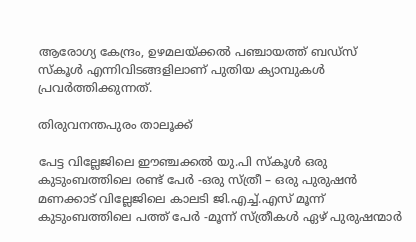ആരോഗ്യ കേന്ദ്രം, ഉഴമലയ്ക്കല്‍ പഞ്ചായത്ത് ബഡ്സ് സ്‌കൂള്‍ എന്നിവിടങ്ങളിലാണ് പുതിയ ക്യാമ്പുകള്‍ പ്രവര്‍ത്തിക്കുന്നത്.

തിരുവനന്തപുരം താലൂക്ക്

പേട്ട വില്ലേജിലെ ഈഞ്ചക്കല്‍ യു.പി സ്‌കൂള്‍ ഒരു കുടുംബത്തിലെ രണ്ട് പേര്‍ ‑ഒരു സ്ത്രീ – ഒരു പുരുഷന്‍
മണക്കാട് വില്ലേജിലെ കാലടി ജി.എച്ച്.എസ് മൂന്ന് കുടുംബത്തിലെ പത്ത് പേര്‍ ‑മൂന്ന് സ്ത്രീകള്‍ ഏഴ് പുരുഷന്മാര്‍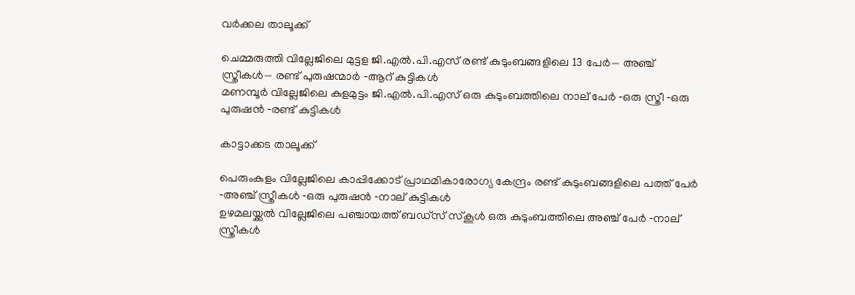വര്‍ക്കല താലൂക്ക്

ചെമ്മരുത്തി വില്ലേജിലെ മുട്ടള ജി.എല്‍.പി.എസ് രണ്ട് കുടുംബങ്ങളിലെ 13 പേര്‍— അഞ്ച് സ്ത്രീകള്‍— രണ്ട് പുരുഷന്മാര്‍ ‑ആറ് കുട്ടികള്‍
മണമ്പൂര്‍ വില്ലേജിലെ കുളമുട്ടം ജി.എല്‍.പി.എസ് ഒരു കുടുംബത്തിലെ നാല് പേര്‍ ‑ഒരു സ്ത്രീ ‑ഒരു പുരുഷന്‍ ‑രണ്ട് കുട്ടികള്‍

കാട്ടാക്കട താലൂക്ക്

പെരുംകുളം വില്ലേജിലെ കാപ്പിക്കോട് പ്രാഥമികാരോഗ്യ കേന്ദ്രം രണ്ട് കുടുംബങ്ങളിലെ പത്ത് പേര്‍ ‑അഞ്ച് സ്ത്രീകള്‍ ‑ഒരു പുരുഷന്‍ ‑നാല് കുട്ടികള്‍
ഉഴമലയ്ക്കല്‍ വില്ലേജിലെ പഞ്ചായത്ത് ബഡ്സ് സ്‌കൂള്‍ ഒരു കുടുംബത്തിലെ അഞ്ച് പേര്‍ ‑നാല് സ്ത്രീകള്‍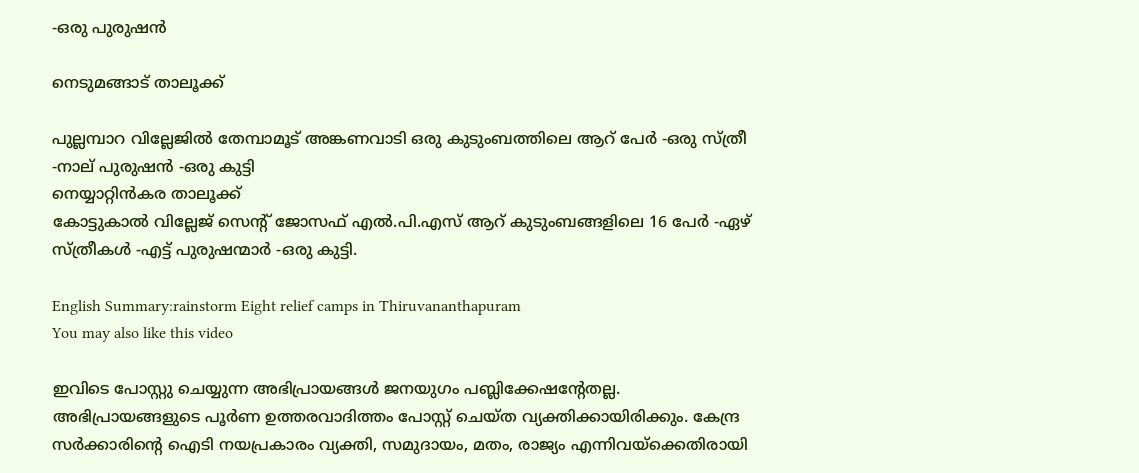‑ഒരു പുരുഷന്‍

നെടുമങ്ങാട് താലൂക്ക്

പുല്ലമ്പാറ വില്ലേജില്‍ തേമ്പാമൂട് അങ്കണവാടി ഒരു കുടുംബത്തിലെ ആറ് പേര്‍ ‑ഒരു സ്ത്രീ ‑നാല് പുരുഷന്‍ ‑ഒരു കുട്ടി
നെയ്യാറ്റിന്‍കര താലൂക്ക്
കോട്ടുകാല്‍ വില്ലേജ് സെന്റ് ജോസഫ് എല്‍.പി.എസ് ആറ് കുടുംബങ്ങളിലെ 16 പേര്‍ ‑ഏഴ് സ്ത്രീകള്‍ ‑എട്ട് പുരുഷന്മാര്‍ ‑ഒരു കുട്ടി.

English Summary:rainstorm Eight relief camps in Thiruvananthapuram
You may also like this video

ഇവിടെ പോസ്റ്റു ചെയ്യുന്ന അഭിപ്രായങ്ങള്‍ ജനയുഗം പബ്ലിക്കേഷന്റേതല്ല. അഭിപ്രായങ്ങളുടെ പൂര്‍ണ ഉത്തരവാദിത്തം പോസ്റ്റ് ചെയ്ത വ്യക്തിക്കായിരിക്കും. കേന്ദ്ര സര്‍ക്കാരിന്റെ ഐടി നയപ്രകാരം വ്യക്തി, സമുദായം, മതം, രാജ്യം എന്നിവയ്‌ക്കെതിരായി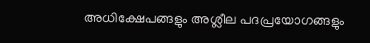അധിക്ഷേപങ്ങളും അശ്ലീല പദപ്രയോഗങ്ങളും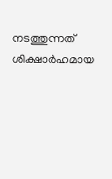നടത്തുന്നത് ശിക്ഷാര്‍ഹമായ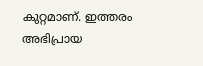കുറ്റമാണ്. ഇത്തരം അഭിപ്രായ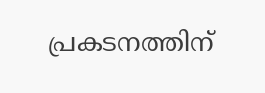പ്രകടനത്തിന്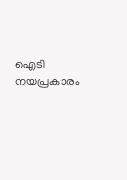ഐടി നയപ്രകാരം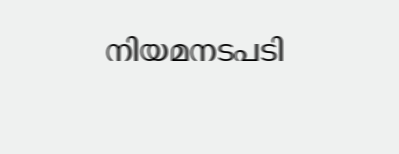നിയമനടപടി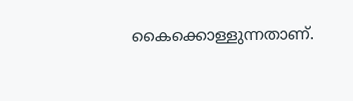കൈക്കൊള്ളുന്നതാണ്.